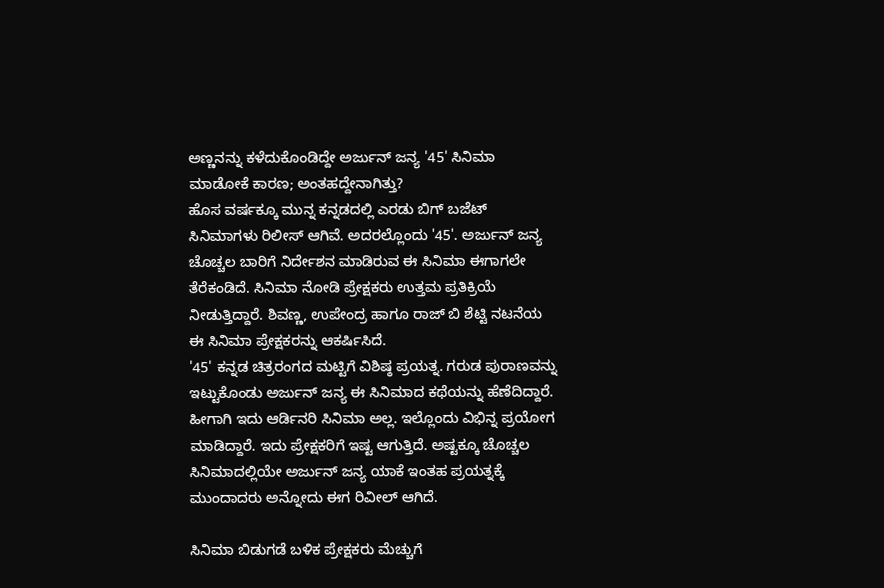ಅಣ್ಣನನ್ನು ಕಳೆದುಕೊಂಡಿದ್ದೇ ಅರ್ಜುನ್ ಜನ್ಯ '45' ಸಿನಿಮಾ ಮಾಡೋಕೆ ಕಾರಣ; ಅಂತಹದ್ದೇನಾಗಿತ್ತು?
ಹೊಸ ವರ್ಷಕ್ಕೂ ಮುನ್ನ ಕನ್ನಡದಲ್ಲಿ ಎರಡು ಬಿಗ್ ಬಜೆಟ್ ಸಿನಿಮಾಗಳು ರಿಲೀಸ್ ಆಗಿವೆ. ಅದರಲ್ಲೊಂದು '45'. ಅರ್ಜುನ್ ಜನ್ಯ ಚೊಚ್ಚಲ ಬಾರಿಗೆ ನಿರ್ದೇಶನ ಮಾಡಿರುವ ಈ ಸಿನಿಮಾ ಈಗಾಗಲೇ ತೆರೆಕಂಡಿದೆ. ಸಿನಿಮಾ ನೋಡಿ ಪ್ರೇಕ್ಷಕರು ಉತ್ತಮ ಪ್ರತಿಕ್ರಿಯೆ ನೀಡುತ್ತಿದ್ದಾರೆ. ಶಿವಣ್ಣ, ಉಪೇಂದ್ರ ಹಾಗೂ ರಾಜ್ ಬಿ ಶೆಟ್ಟಿ ನಟನೆಯ ಈ ಸಿನಿಮಾ ಪ್ರೇಕ್ಷಕರನ್ನು ಆಕರ್ಷಿಸಿದೆ.
'45' ಕನ್ನಡ ಚಿತ್ರರಂಗದ ಮಟ್ಟಿಗೆ ವಿಶಿಷ್ಠ ಪ್ರಯತ್ನ. ಗರುಡ ಪುರಾಣವನ್ನು ಇಟ್ಟುಕೊಂಡು ಅರ್ಜುನ್ ಜನ್ಯ ಈ ಸಿನಿಮಾದ ಕಥೆಯನ್ನು ಹೆಣೆದಿದ್ದಾರೆ. ಹೀಗಾಗಿ ಇದು ಆರ್ಡಿನರಿ ಸಿನಿಮಾ ಅಲ್ಲ. ಇಲ್ಲೊಂದು ವಿಭಿನ್ನ ಪ್ರಯೋಗ ಮಾಡಿದ್ದಾರೆ. ಇದು ಪ್ರೇಕ್ಷಕರಿಗೆ ಇಷ್ಟ ಆಗುತ್ತಿದೆ. ಅಷ್ಟಕ್ಕೂ ಚೊಚ್ಚಲ ಸಿನಿಮಾದಲ್ಲಿಯೇ ಅರ್ಜುನ್ ಜನ್ಯ ಯಾಕೆ ಇಂತಹ ಪ್ರಯತ್ನಕ್ಕೆ ಮುಂದಾದರು ಅನ್ನೋದು ಈಗ ರಿವೀಲ್ ಆಗಿದೆ.

ಸಿನಿಮಾ ಬಿಡುಗಡೆ ಬಳಿಕ ಪ್ರೇಕ್ಷಕರು ಮೆಚ್ಚುಗೆ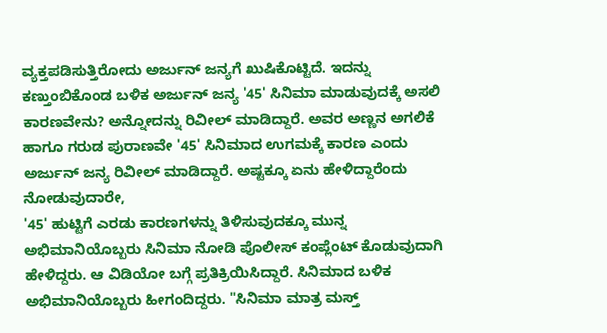ವ್ಯಕ್ತಪಡಿಸುತ್ತಿರೋದು ಅರ್ಜುನ್ ಜನ್ಯಗೆ ಖುಷಿಕೊಟ್ಟಿದೆ. ಇದನ್ನು ಕಣ್ತುಂಬಿಕೊಂಡ ಬಳಿಕ ಅರ್ಜುನ್ ಜನ್ಯ '45' ಸಿನಿಮಾ ಮಾಡುವುದಕ್ಕೆ ಅಸಲಿ ಕಾರಣವೇನು? ಅನ್ನೋದನ್ನು ರಿವೀಲ್ ಮಾಡಿದ್ದಾರೆ. ಅವರ ಅಣ್ಣನ ಅಗಲಿಕೆ ಹಾಗೂ ಗರುಡ ಪುರಾಣವೇ '45' ಸಿನಿಮಾದ ಉಗಮಕ್ಕೆ ಕಾರಣ ಎಂದು ಅರ್ಜುನ್ ಜನ್ಯ ರಿವೀಲ್ ಮಾಡಿದ್ದಾರೆ. ಅಷ್ಟಕ್ಕೂ ಏನು ಹೇಳಿದ್ದಾರೆಂದು ನೋಡುವುದಾರೇ,
'45' ಹುಟ್ಟಿಗೆ ಎರಡು ಕಾರಣಗಳನ್ನು ತಿಳಿಸುವುದಕ್ಕೂ ಮುನ್ನ ಅಭಿಮಾನಿಯೊಬ್ಬರು ಸಿನಿಮಾ ನೋಡಿ ಪೊಲೀಸ್ ಕಂಪ್ಲೆಂಟ್ ಕೊಡುವುದಾಗಿ ಹೇಳಿದ್ದರು. ಆ ವಿಡಿಯೋ ಬಗ್ಗೆ ಪ್ರತಿಕ್ರಿಯಿಸಿದ್ದಾರೆ. ಸಿನಿಮಾದ ಬಳಿಕ ಅಭಿಮಾನಿಯೊಬ್ಬರು ಹೀಗಂದಿದ್ದರು. "ಸಿನಿಮಾ ಮಾತ್ರ ಮಸ್ತ್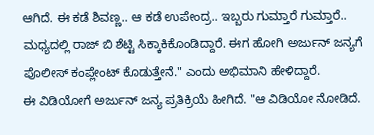ಆಗಿದೆ. ಈ ಕಡೆ ಶಿವಣ್ಣ.. ಆ ಕಡೆ ಉಪೇಂದ್ರ.. ಇಬ್ಬರು ಗುಮ್ತಾರೆ ಗುಮ್ತಾರೆ.. ಮಧ್ಯದಲ್ಲಿ ರಾಜ್ ಬಿ ಶೆಟ್ಟಿ ಸಿಕ್ಕಾಕಿಕೊಂಡಿದ್ದಾರೆ. ಈಗ ಹೋಗಿ ಅರ್ಜುನ್ ಜನ್ಯಗೆ ಪೊಲೀಸ್ ಕಂಪ್ಲೇಂಟ್ ಕೊಡುತ್ತೇನೆ." ಎಂದು ಅಭಿಮಾನಿ ಹೇಳಿದ್ದಾರೆ.
ಈ ವಿಡಿಯೋಗೆ ಅರ್ಜುನ್ ಜನ್ಯ ಪ್ರತಿಕ್ರಿಯೆ ಹೀಗಿದೆ. "ಆ ವಿಡಿಯೋ ನೋಡಿದೆ.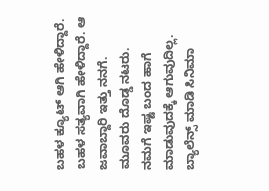ಬಹಳ ಕ್ಯೂಟ್ ಆಗಿ ಹೇಳಿದ್ದಾರೆ. ಬಹಳ ಸತ್ಯವಾಗಿ ಹೇಳಿದ್ದಾರೆ. ಆ ಜವಾಬ್ದಾರಿ ಇತ್ತು ನನಗೆ. ಮೂವರು ದೊಡ್ಡ ನಟರು. ನಮಗೆ ಇಷ್ಟ ಬಂದ ಹಾಗೆ ಮಾಡುವುದಕ್ಕೆ ಆಗುವುದಿಲ್ಲ. ಬ್ಯಾಲೆನ್ಸ್ ಮಾಡಿ ಸಿನಿಮಾ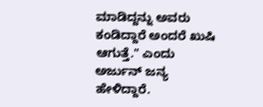ಮಾಡಿದ್ದನ್ನು ಅವರು ಕಂಡಿದ್ದಾರೆ ಅಂದರೆ ಖುಷಿ ಆಗುತ್ತೆ." ಎಂದು ಅರ್ಜುನ್ ಜನ್ಯ ಹೇಳಿದ್ದಾರೆ.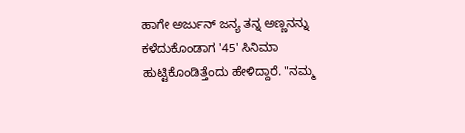ಹಾಗೇ ಅರ್ಜುನ್ ಜನ್ಯ ತನ್ನ ಅಣ್ಣನನ್ನು ಕಳೆದುಕೊಂಡಾಗ '45' ಸಿನಿಮಾ ಹುಟ್ಟಿಕೊಂಡಿತ್ತೆಂದು ಹೇಳಿದ್ದಾರೆ. "ನಮ್ಮ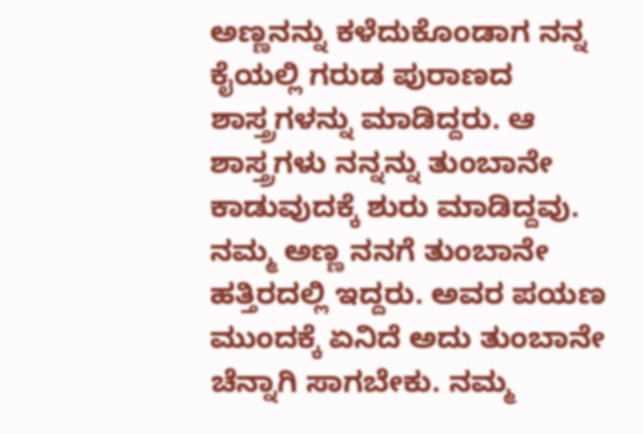ಅಣ್ಣನನ್ನು ಕಳೆದುಕೊಂಡಾಗ ನನ್ನ ಕೈಯಲ್ಲಿ ಗರುಡ ಪುರಾಣದ ಶಾಸ್ತ್ರಗಳನ್ನು ಮಾಡಿದ್ದರು. ಆ ಶಾಸ್ತ್ರಗಳು ನನ್ನನ್ನು ತುಂಬಾನೇ ಕಾಡುವುದಕ್ಕೆ ಶುರು ಮಾಡಿದ್ದವು. ನಮ್ಮ ಅಣ್ಣ ನನಗೆ ತುಂಬಾನೇ ಹತ್ತಿರದಲ್ಲಿ ಇದ್ದರು. ಅವರ ಪಯಣ ಮುಂದಕ್ಕೆ ಏನಿದೆ ಅದು ತುಂಬಾನೇ ಚೆನ್ನಾಗಿ ಸಾಗಬೇಕು. ನಮ್ಮ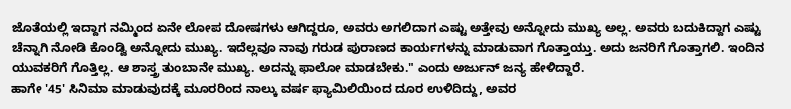ಜೊತೆಯಲ್ಲಿ ಇದ್ದಾಗ ನಮ್ಮಿಂದ ಏನೇ ಲೋಪ ದೋಷಗಳು ಆಗಿದ್ದರೂ, ಅವರು ಅಗಲಿದಾಗ ಎಷ್ಟು ಅತ್ತೇವು ಅನ್ನೋದು ಮುಖ್ಯ ಅಲ್ಲ. ಅವರು ಬದುಕಿದ್ದಾಗ ಎಷ್ಟು ಚೆನ್ನಾಗಿ ನೋಡಿ ಕೊಂಡ್ವಿ ಅನ್ನೋದು ಮುಖ್ಯ. ಇದೆಲ್ಲವೂ ನಾವು ಗರುಡ ಪುರಾಣದ ಕಾರ್ಯಗಳನ್ನು ಮಾಡುವಾಗ ಗೊತ್ತಾಯ್ತು. ಅದು ಜನರಿಗೆ ಗೊತ್ತಾಗಲಿ. ಇಂದಿನ ಯುವಕರಿಗೆ ಗೊತ್ತಿಲ್ಲ. ಆ ಶಾಸ್ತ್ರ ತುಂಬಾನೇ ಮುಖ್ಯ. ಅದನ್ನು ಫಾಲೋ ಮಾಡಬೇಕು." ಎಂದು ಅರ್ಜುನ್ ಜನ್ಯ ಹೇಳಿದ್ದಾರೆ.
ಹಾಗೇ '45' ಸಿನಿಮಾ ಮಾಡುವುದಕ್ಕೆ ಮೂರರಿಂದ ನಾಲ್ಕು ವರ್ಷ ಫ್ಯಾಮಿಲಿಯಿಂದ ದೂರ ಉಳಿದಿದ್ದು, ಅವರ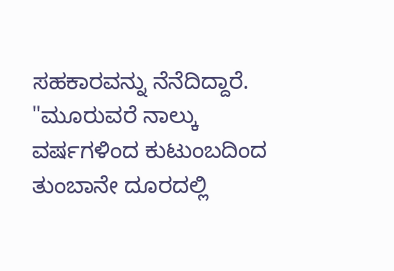ಸಹಕಾರವನ್ನು ನೆನೆದಿದ್ದಾರೆ. "ಮೂರುವರೆ ನಾಲ್ಕು ವರ್ಷಗಳಿಂದ ಕುಟುಂಬದಿಂದ ತುಂಬಾನೇ ದೂರದಲ್ಲಿ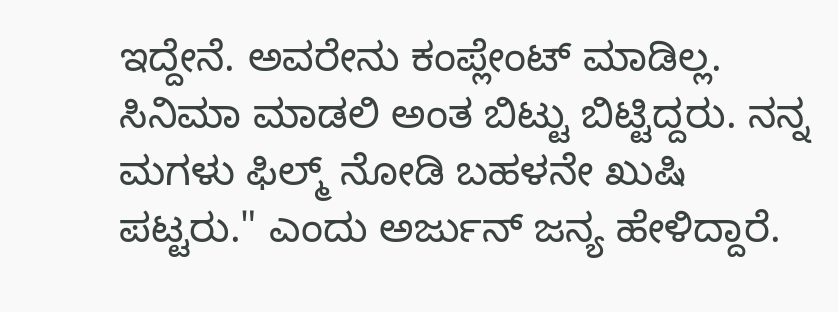ಇದ್ದೇನೆ. ಅವರೇನು ಕಂಪ್ಲೇಂಟ್ ಮಾಡಿಲ್ಲ. ಸಿನಿಮಾ ಮಾಡಲಿ ಅಂತ ಬಿಟ್ಟು ಬಿಟ್ಟಿದ್ದರು. ನನ್ನ ಮಗಳು ಫಿಲ್ಮ್ ನೋಡಿ ಬಹಳನೇ ಖುಷಿ ಪಟ್ಟರು." ಎಂದು ಅರ್ಜುನ್ ಜನ್ಯ ಹೇಳಿದ್ದಾರೆ.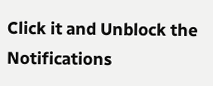Click it and Unblock the Notifications